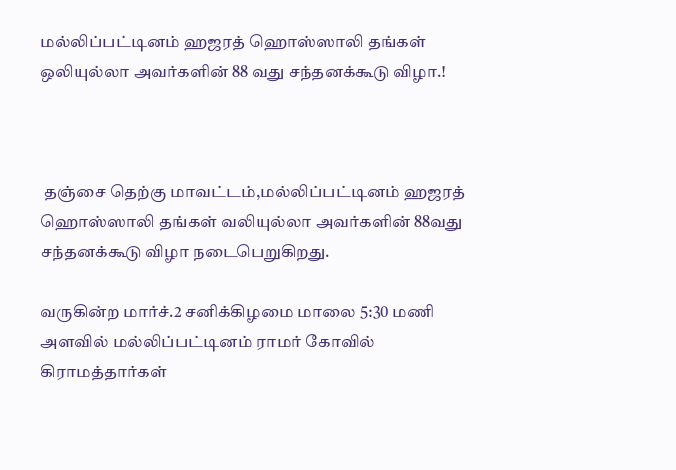மல்லிப்பட்டினம் ஹஜரத் ஹொஸ்ஸாலி தங்கள் ஒலியுல்லா அவர்களின் 88 வது சந்தனக்கூடு விழா.!



 தஞ்சை தெற்கு மாவட்டம்,மல்லிப்பட்டினம் ஹஜரத் ஹொஸ்ஸாலி தங்கள் வலியுல்லா அவர்களின் 88வது சந்தனக்கூடு விழா நடைபெறுகிறது.

வருகின்ற மார்ச்.2 சனிக்கிழமை மாலை 5:30 மணி அளவில் மல்லிப்பட்டினம் ராமர் கோவில் கிராமத்தார்கள்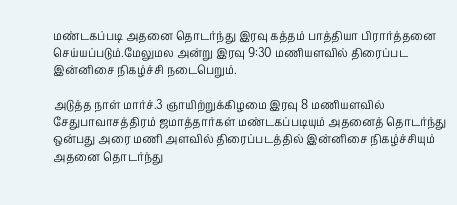மண்டகப்படி அதனை தொடர்ந்து இரவு கத்தம் பாத்தியா பிரார்த்தனை செய்யப்படும்.மேலுமல அன்று இரவு 9:30 மணியளவில் திரைப்பட இன்னிசை நிகழ்ச்சி நடைபெறும்.

அடுத்த நாள் மார்ச்.3 ஞாயிற்றுக்கிழமை இரவு 8 மணியளவில்  சேதுபாவாசத்திரம் ஜமாத்தார்கள் மண்டகப்படியும் அதனைத் தொடர்ந்து ஒன்பது அரை மணி அளவில் திரைப்படத்தில் இன்னிசை நிகழ்ச்சியும் அதனை தொடர்ந்து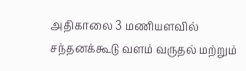அதிகாலை 3 மணியளவில் சந்தனக்கூடு வளம் வருதல் மற்றும்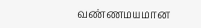வண்ணமயமான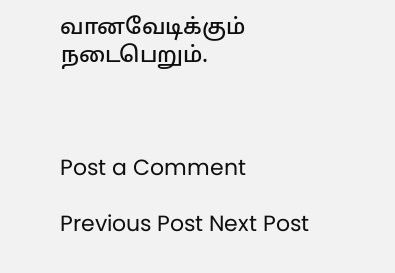வானவேடிக்கும் நடைபெறும்.



Post a Comment

Previous Post Next Post